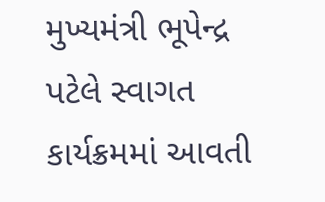મુખ્યમંત્રી ભૂપેન્દ્ર પટેલે સ્વાગત કાર્યક્રમમાં આવતી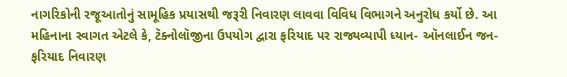નાગરિકોની રજૂઆતોનું સામૂહિક પ્રયાસથી જરૂરી નિવારણ લાવવા વિવિધ વિભાગને અનુરોધ કર્યો છે. આ મહિનાના સ્વાગત એટલે કે, ટૅક્નોલૉજીના ઉપયોગ દ્વારા ફરિયાદ પર રાજ્યવ્યાપી ધ્યાન- ઑનલાઈન જન-ફરિયાદ નિવારણ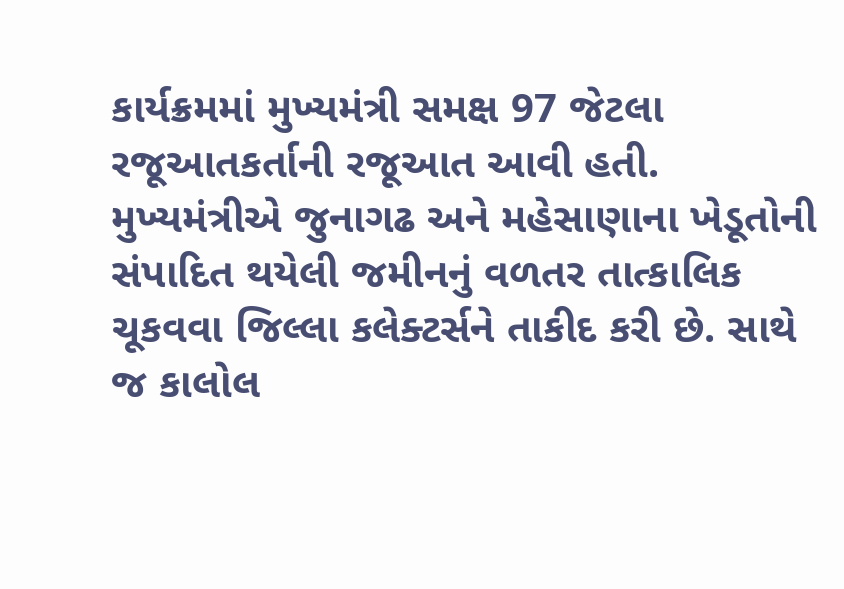કાર્યક્રમમાં મુખ્યમંત્રી સમક્ષ 97 જેટલા રજૂઆતકર્તાની રજૂઆત આવી હતી.
મુખ્યમંત્રીએ જુનાગઢ અને મહેસાણાના ખેડૂતોની સંપાદિત થયેલી જમીનનું વળતર તાત્કાલિક ચૂકવવા જિલ્લા કલેક્ટર્સને તાકીદ કરી છે. સાથે જ કાલોલ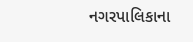નગરપાલિકાના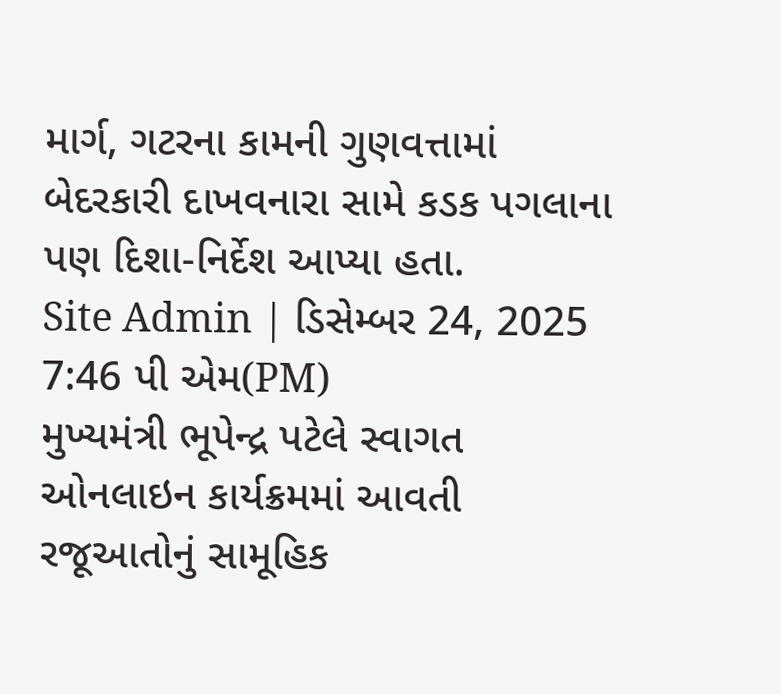માર્ગ, ગટરના કામની ગુણવત્તામાં બેદરકારી દાખવનારા સામે કડક પગલાના પણ દિશા-નિર્દેશ આપ્યા હતા.
Site Admin | ડિસેમ્બર 24, 2025 7:46 પી એમ(PM)
મુખ્યમંત્રી ભૂપેન્દ્ર પટેલે સ્વાગત ઓનલાઇન કાર્યક્રમમાં આવતી રજૂઆતોનું સામૂહિક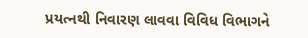પ્રયત્નથી નિવારણ લાવવા વિવિધ વિભાગને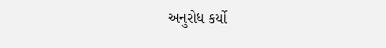અનુરોધ કર્યો